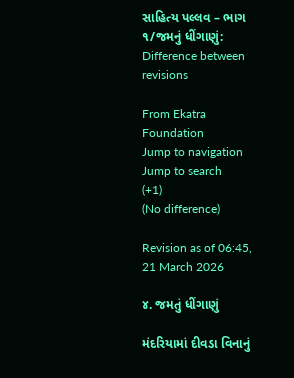સાહિત્ય પલ્લવ – ભાગ ૧/જમનું ધીંગાણું: Difference between revisions

From Ekatra Foundation
Jump to navigation Jump to search
(+1)
(No difference)

Revision as of 06:45, 21 March 2026

૪. જમતું ધીંગાણું

મંદરિયામાં દીવડા વિનાનું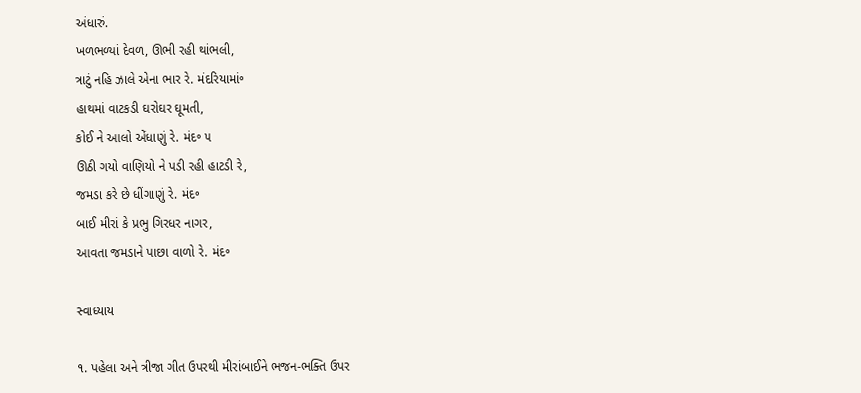અંધારું.
ખળભળ્યાં દેવળ, ઊભી રહી થાંભલી,
ત્રાટું નહિ ઝાલે એના ભાર રે. મંદરિયામાં૰
હાથમાં વાટકડી ઘરોઘર ઘૂમતી,
કોઈ ને આલો એંધાણું રે. મંદ૰ ૫
ઊઠી ગયો વાણિયો ને પડી રહી હાટડી રે,
જમડા કરે છે ધીંગાણું રે. મંદ૰
બાઈ મીરાં કે પ્રભુ ગિરધર નાગર,
આવતા જમડાને પાછા વાળો રે. મંદ૰

સ્વાધ્યાય

૧. પહેલા અને ત્રીજા ગીત ઉપરથી મીરાંબાઈને ભજન-ભક્તિ ઉપર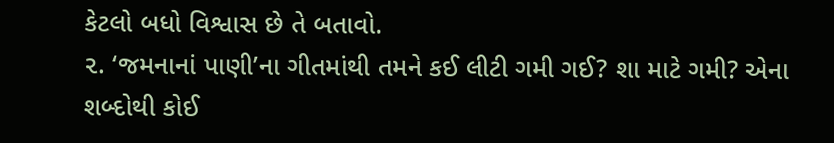કેટલો બધો વિશ્વાસ છે તે બતાવો.
૨. ‘જમનાનાં પાણી’ના ગીતમાંથી તમને કઈ લીટી ગમી ગઈ? શા માટે ગમી? એના શબ્દોથી કોઈ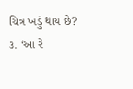ચિત્ર ખડું થાય છે?
૩. ‘આ રે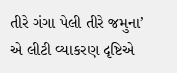તીરે ગંગા પેલી તીરે જમુના’ એ લીટી વ્યાકરણ દૃષ્ટિએ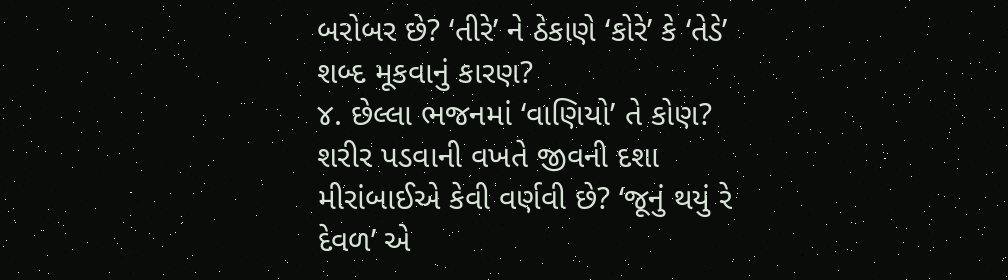બરોબર છે? ‘તીરે’ ને ઠેકાણે ‘કોરે’ કે ‘તેડે’ શબ્દ મૂકવાનું કારણ?
૪. છેલ્લા ભજનમાં ‘વાણિયો’ તે કોણ? શરીર પડવાની વખતે જીવની દશા મીરાંબાઈએ કેવી વર્ણવી છે? ‘જૂનું થયું રે દેવળ’ એ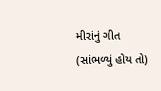મીરાંનું ગીત (સાંભળ્યું હોય તો)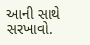આની સાથે સરખાવો.